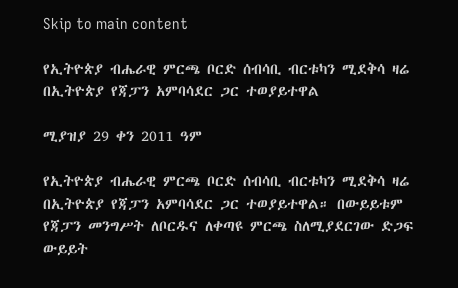Skip to main content

የኢትዮጵያ ብሔራዊ ምርጫ ቦርድ ሰብሳቢ ብርቱካን ሚደቅሳ ዛሬ በኢትዮጵያ የጃፓን አምባሳደር ጋር ተወያይተዋል

ሚያዝያ 29 ቀን 2011 ዓም

የኢትዮጵያ ብሔራዊ ምርጫ ቦርድ ሰብሳቢ ብርቱካን ሚደቅሳ ዛሬ በኢትዮጵያ የጃፓን አምባሳደር ጋር ተወያይተዋል። በውይይቱም የጃፓን መንግሥት ለቦርዱና ለቀጣዩ ምርጫ ስለሚያደርገው ድጋፍ ውይይት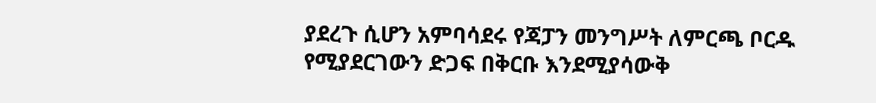ያደረጉ ሲሆን አምባሳደሩ የጃፓን መንግሥት ለምርጫ ቦርዱ የሚያደርገውን ድጋፍ በቅርቡ እንደሚያሳውቅ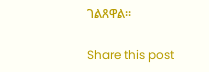ገልጸዋል።

Share this post